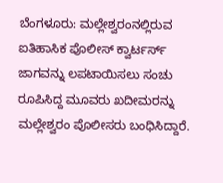ಬೆಂಗಳೂರು: ಮಲ್ಲೇಶ್ವರಂನಲ್ಲಿರುವ ಐತಿಹಾಸಿಕ ಪೊಲೀಸ್ ಕ್ವಾರ್ಟರ್ಸ್ ಜಾಗವನ್ನು ಲಪಟಾಯಿಸಲು ಸಂಚು ರೂಪಿಸಿದ್ದ ಮೂವರು ಖದೀಮರನ್ನು ಮಲ್ಲೇಶ್ವರಂ ಪೊಲೀಸರು ಬಂಧಿಸಿದ್ದಾರೆ.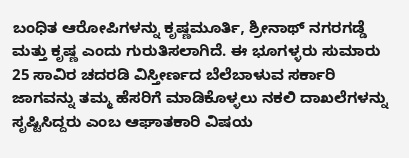ಬಂಧಿತ ಆರೋಪಿಗಳನ್ನು ಕೃಷ್ಣಮೂರ್ತಿ, ಶ್ರೀನಾಥ್ ನಗರಗಡ್ಡೆ ಮತ್ತು ಕೃಷ್ಣ ಎಂದು ಗುರುತಿಸಲಾಗಿದೆ. ಈ ಭೂಗಳ್ಳರು ಸುಮಾರು 25 ಸಾವಿರ ಚದರಡಿ ವಿಸ್ತೀರ್ಣದ ಬೆಲೆಬಾಳುವ ಸರ್ಕಾರಿ ಜಾಗವನ್ನು ತಮ್ಮ ಹೆಸರಿಗೆ ಮಾಡಿಕೊಳ್ಳಲು ನಕಲಿ ದಾಖಲೆಗಳನ್ನು ಸೃಷ್ಟಿಸಿದ್ದರು ಎಂಬ ಆಘಾತಕಾರಿ ವಿಷಯ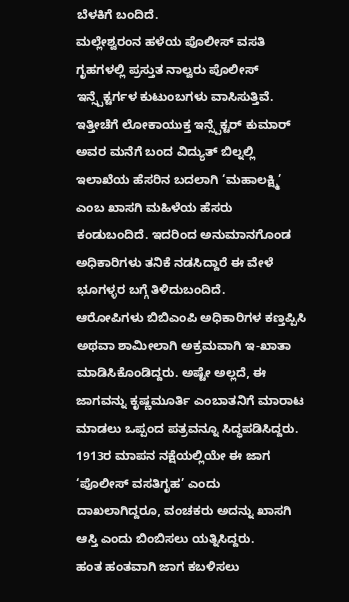ಬೆಳಕಿಗೆ ಬಂದಿದೆ.
ಮಲ್ಲೇಶ್ವರಂನ ಹಳೆಯ ಪೊಲೀಸ್ ವಸತಿ ಗೃಹಗಳಲ್ಲಿ ಪ್ರಸ್ತುತ ನಾಲ್ವರು ಪೊಲೀಸ್ ಇನ್ಸ್ಪೆಕ್ಟರ್ಗಳ ಕುಟುಂಬಗಳು ವಾಸಿಸುತ್ತಿವೆ. ಇತ್ತೀಚೆಗೆ ಲೋಕಾಯುಕ್ತ ಇನ್ಸ್ಪೆಕ್ಟರ್ ಕುಮಾರ್ ಅವರ ಮನೆಗೆ ಬಂದ ವಿದ್ಯುತ್ ಬಿಲ್ನಲ್ಲಿ ಇಲಾಖೆಯ ಹೆಸರಿನ ಬದಲಾಗಿ ‘ಮಹಾಲಕ್ಷ್ಮಿ’ ಎಂಬ ಖಾಸಗಿ ಮಹಿಳೆಯ ಹೆಸರು ಕಂಡುಬಂದಿದೆ. ಇದರಿಂದ ಅನುಮಾನಗೊಂಡ ಅಧಿಕಾರಿಗಳು ತನಿಕೆ ನಡಸಿದ್ದಾರೆ ಈ ವೇಳೆ ಭೂಗಳ್ಳರ ಬಗ್ಗೆ ತಿಳಿದುಬಂದಿದೆ.
ಆರೋಪಿಗಳು ಬಿಬಿಎಂಪಿ ಅಧಿಕಾರಿಗಳ ಕಣ್ತಪ್ಪಿಸಿ ಅಥವಾ ಶಾಮೀಲಾಗಿ ಅಕ್ರಮವಾಗಿ ಇ-ಖಾತಾ ಮಾಡಿಸಿಕೊಂಡಿದ್ದರು. ಅಷ್ಟೇ ಅಲ್ಲದೆ, ಈ ಜಾಗವನ್ನು ಕೃಷ್ಣಮೂರ್ತಿ ಎಂಬಾತನಿಗೆ ಮಾರಾಟ ಮಾಡಲು ಒಪ್ಪಂದ ಪತ್ರವನ್ನೂ ಸಿದ್ಧಪಡಿಸಿದ್ದರು. 1913ರ ಮಾಪನ ನಕ್ಷೆಯಲ್ಲಿಯೇ ಈ ಜಾಗ ‘ಪೊಲೀಸ್ ವಸತಿಗೃಹ’ ಎಂದು ದಾಖಲಾಗಿದ್ದರೂ, ವಂಚಕರು ಅದನ್ನು ಖಾಸಗಿ ಆಸ್ತಿ ಎಂದು ಬಿಂಬಿಸಲು ಯತ್ನಿಸಿದ್ದರು.
ಹಂತ ಹಂತವಾಗಿ ಜಾಗ ಕಬಳಿಸಲು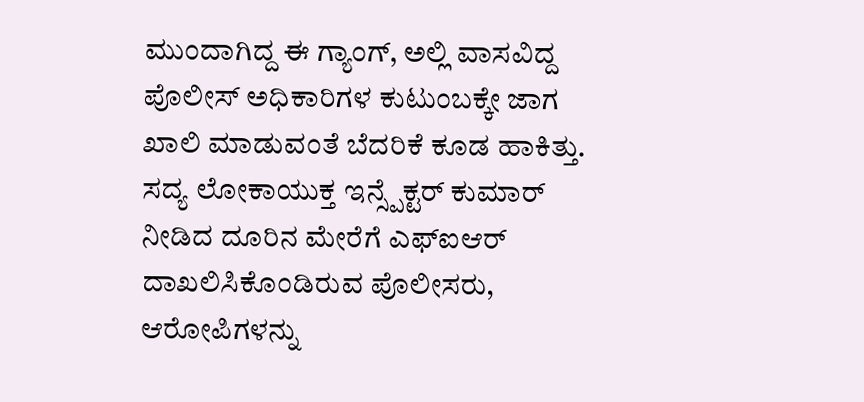ಮುಂದಾಗಿದ್ದ ಈ ಗ್ಯಾಂಗ್, ಅಲ್ಲಿ ವಾಸವಿದ್ದ ಪೊಲೀಸ್ ಅಧಿಕಾರಿಗಳ ಕುಟುಂಬಕ್ಕೇ ಜಾಗ ಖಾಲಿ ಮಾಡುವಂತೆ ಬೆದರಿಕೆ ಕೂಡ ಹಾಕಿತ್ತು. ಸದ್ಯ ಲೋಕಾಯುಕ್ತ ಇನ್ಸ್ಪೆಕ್ಟರ್ ಕುಮಾರ್ ನೀಡಿದ ದೂರಿನ ಮೇರೆಗೆ ಎಫ್ಐಆರ್ ದಾಖಲಿಸಿಕೊಂಡಿರುವ ಪೊಲೀಸರು, ಆರೋಪಿಗಳನ್ನು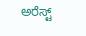ಅರೆಸ್ಟ್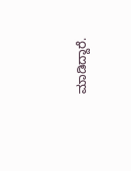ಮಾಡಿದ್ದಾರೆ.